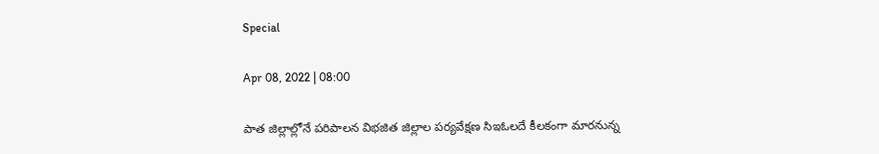Special

Apr 08, 2022 | 08:00

పాత జిల్లాల్లోనే పరిపాలన విభజిత జిల్లాల పర్యవేక్షణ సిఇఓలదే కీలకంగా మారనున్న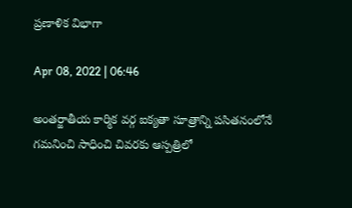ప్రణాళిక విభాగా

Apr 08, 2022 | 06:46

అంతర్జాతీయ కార్మిక వర్గ ఐక్యతా సూత్రాన్ని పసితనంలోనే గమనించి సాధించి చివరకు ఆస్పత్రిలో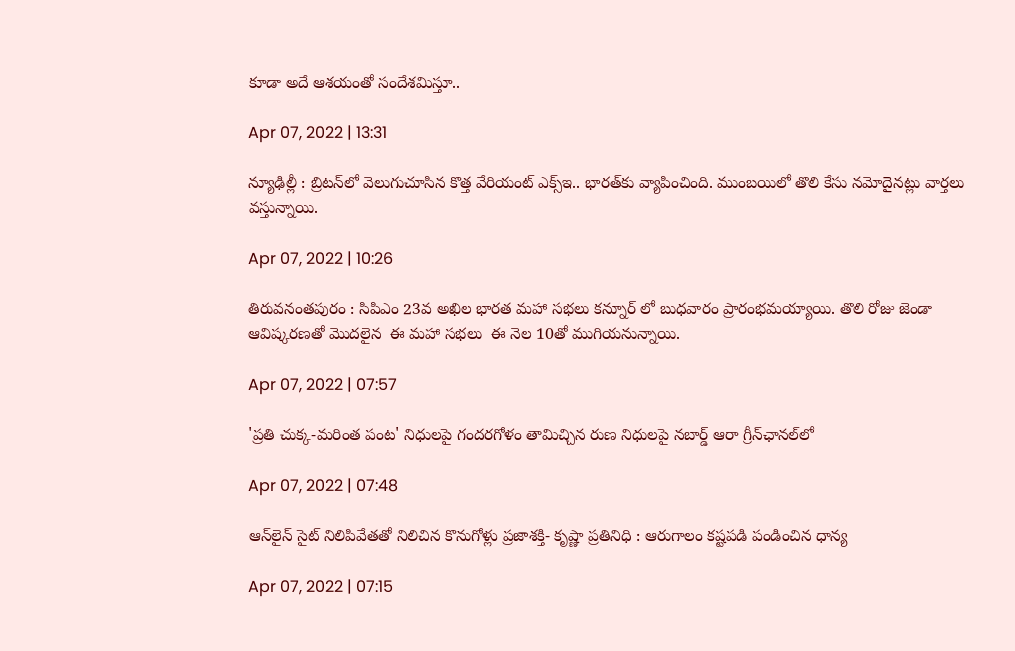కూడా అదే ఆశయంతో సందేశమిస్తూ..

Apr 07, 2022 | 13:31

న్యూఢిల్లీ : బ్రిటన్‌లో వెలుగుచూసిన కొత్త వేరియంట్‌ ఎక్స్‌ఇ.. భారత్‌కు వ్యాపించింది. ముంబయిలో తొలి కేసు నమోదైనట్లు వార్తలు వస్తున్నాయి.

Apr 07, 2022 | 10:26

తిరువనంతపురం : సిపిఎం 23వ అఖిల భారత మహా సభలు కన్నూర్ లో బుధవారం ప్రారంభమయ్యాయి. తొలి రోజు జెండా  ఆవిష్కరణతో మొదలైన  ఈ మహా సభలు  ఈ నెల 10తో ముగియనున్నాయి.

Apr 07, 2022 | 07:57

'ప్రతి చుక్క-మరింత పంట' నిధులపై గందరగోళం తామిచ్చిన రుణ నిధులపై నబార్డ్‌ ఆరా గ్రీన్‌ఛానల్‌లో

Apr 07, 2022 | 07:48

ఆన్‌లైన్‌ సైట్‌ నిలిపివేతతో నిలిచిన కొనుగోళ్లు ప్రజాశక్తి- కృష్ణా ప్రతినిధి : ఆరుగాలం కష్టపడి పండించిన ధాన్య

Apr 07, 2022 | 07:15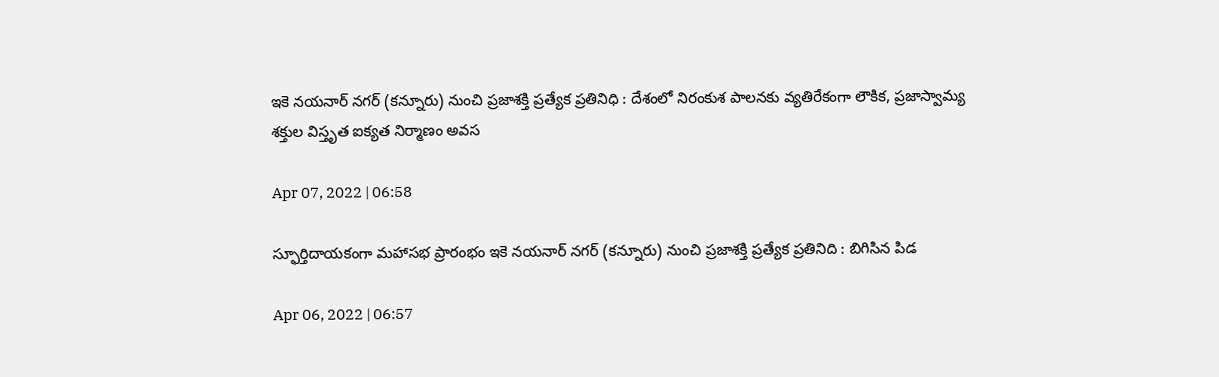ఇకె నయనార్‌ నగర్‌ (కన్నూరు) నుంచి ప్రజాశక్తి ప్రత్యేక ప్రతినిధి : దేశంలో నిరంకుశ పాలనకు వ్యతిరేకంగా లౌకిక, ప్రజాస్వామ్య శక్తుల విస్తృత ఐక్యత నిర్మాణం అవస

Apr 07, 2022 | 06:58

స్ఫూర్తిదాయకంగా మహాసభ ప్రారంభం ఇకె నయనార్‌ నగర్‌ (కన్నూరు) నుంచి ప్రజాశక్తి ప్రత్యేక ప్రతినిది : బిగిసిన పిడ

Apr 06, 2022 | 06:57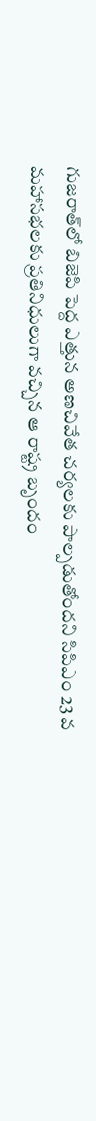గుజరాత్‌లో బిజెపి పెద్ద ఎత్తున అణచివేత చర్యలకు పాల్పడుతోందని సిపిఎం 23 వ మహాసభలకు ప్రతినిధులుగా వచ్చిన ఆ రాష్ట్ర బృందం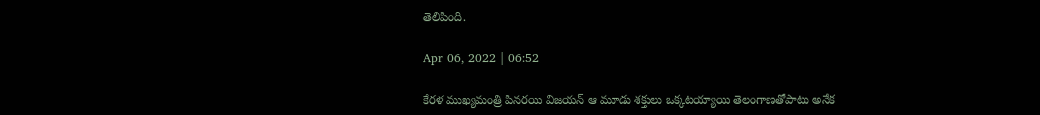తెలిపింది.

Apr 06, 2022 | 06:52

కేరళ ముఖ్యమంత్రి పినరయి విజయన్‌ ఆ మూడు శక్తులు ఒక్కటయ్యాయి తెలంగాణతోపాటు అనేక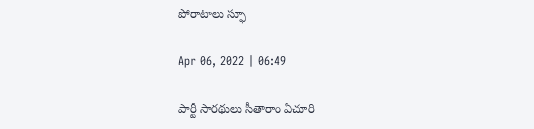పోరాటాలు స్ఫూ

Apr 06, 2022 | 06:49

పార్టీ సారథులు సీతారాం ఏచూరి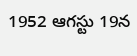1952 ఆగస్టు 19న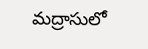మద్రాసులో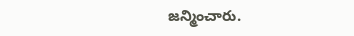జన్మించారు.